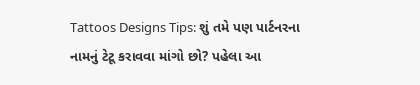Tattoos Designs Tips: શું તમે પણ પાર્ટનરના નામનું ટેટૂ કરાવવા માંગો છો? પહેલા આ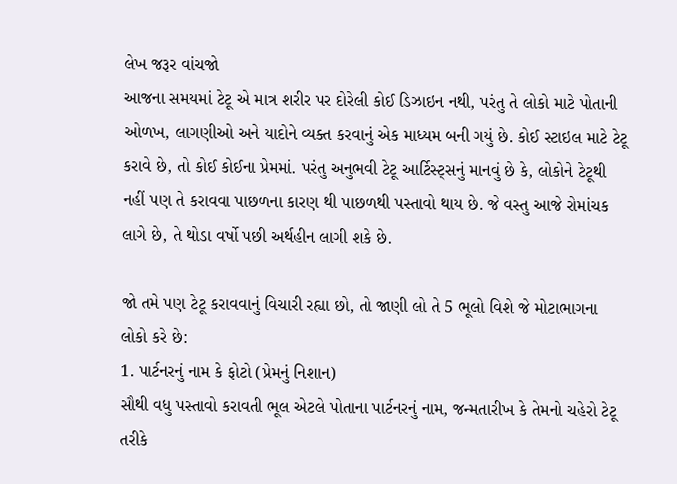લેખ જરૂર વાંચજો
આજના સમયમાં ટેટૂ એ માત્ર શરીર પર દોરેલી કોઈ ડિઝાઇન નથી, પરંતુ તે લોકો માટે પોતાની ઓળખ, લાગણીઓ અને યાદોને વ્યક્ત કરવાનું એક માધ્યમ બની ગયું છે. કોઈ સ્ટાઇલ માટે ટેટૂ કરાવે છે, તો કોઈ કોઈના પ્રેમમાં. પરંતુ અનુભવી ટેટૂ આર્ટિસ્ટ્સનું માનવું છે કે, લોકોને ટેટૂથી નહીં પણ તે કરાવવા પાછળના કારણ થી પાછળથી પસ્તાવો થાય છે. જે વસ્તુ આજે રોમાંચક લાગે છે, તે થોડા વર્ષો પછી અર્થહીન લાગી શકે છે.

જો તમે પણ ટેટૂ કરાવવાનું વિચારી રહ્યા છો, તો જાણી લો તે 5 ભૂલો વિશે જે મોટાભાગના લોકો કરે છે:
1. પાર્ટનરનું નામ કે ફોટો (પ્રેમનું નિશાન)
સૌથી વધુ પસ્તાવો કરાવતી ભૂલ એટલે પોતાના પાર્ટનરનું નામ, જન્મતારીખ કે તેમનો ચહેરો ટેટૂ તરીકે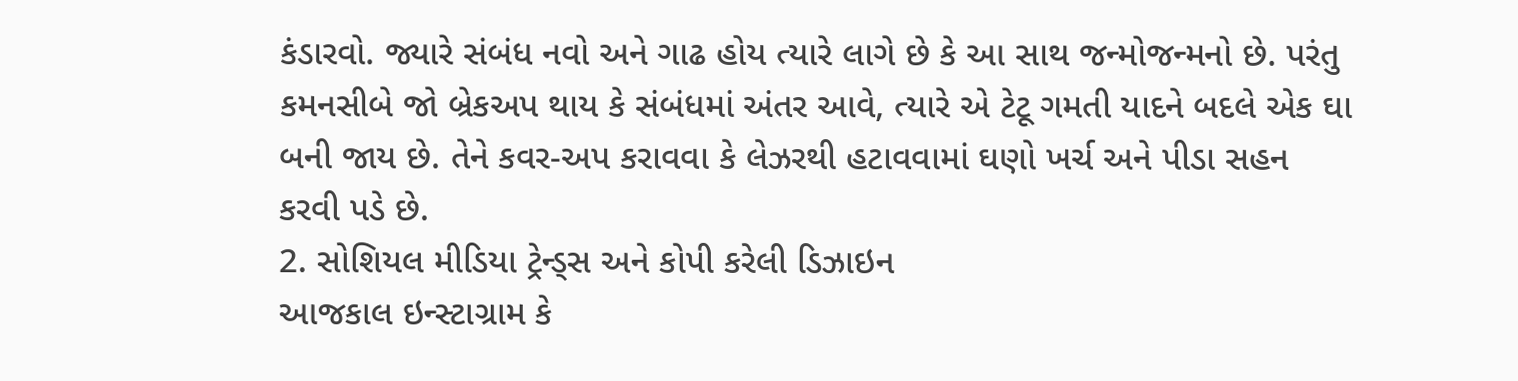કંડારવો. જ્યારે સંબંધ નવો અને ગાઢ હોય ત્યારે લાગે છે કે આ સાથ જન્મોજન્મનો છે. પરંતુ કમનસીબે જો બ્રેકઅપ થાય કે સંબંધમાં અંતર આવે, ત્યારે એ ટેટૂ ગમતી યાદને બદલે એક ઘા બની જાય છે. તેને કવર-અપ કરાવવા કે લેઝરથી હટાવવામાં ઘણો ખર્ચ અને પીડા સહન કરવી પડે છે.
2. સોશિયલ મીડિયા ટ્રેન્ડ્સ અને કોપી કરેલી ડિઝાઇન
આજકાલ ઇન્સ્ટાગ્રામ કે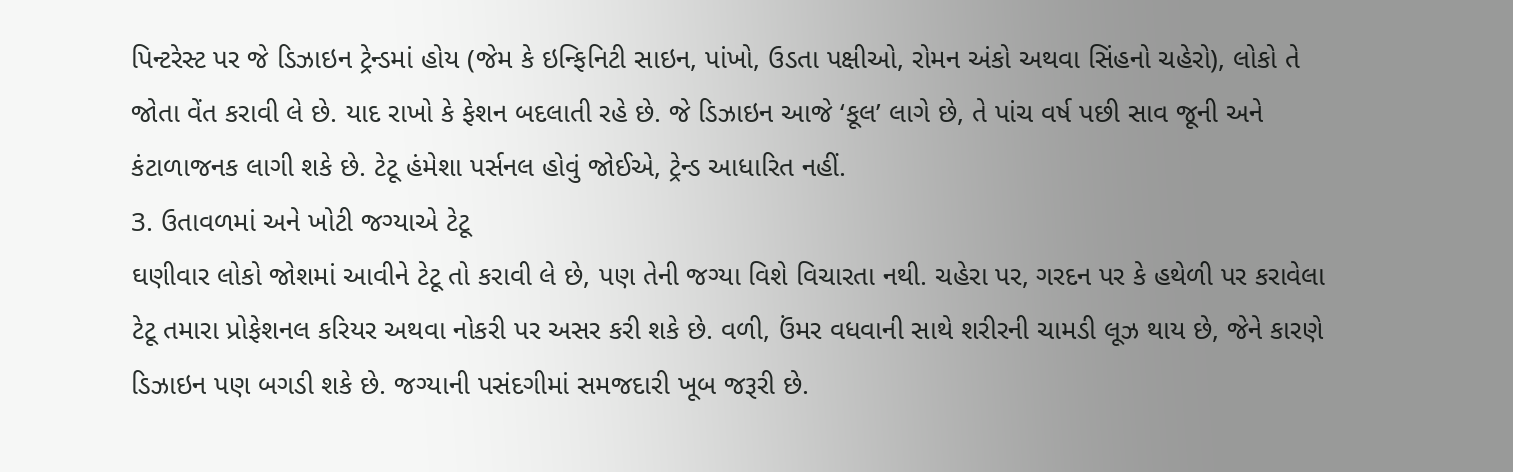પિન્ટરેસ્ટ પર જે ડિઝાઇન ટ્રેન્ડમાં હોય (જેમ કે ઇન્ફિનિટી સાઇન, પાંખો, ઉડતા પક્ષીઓ, રોમન અંકો અથવા સિંહનો ચહેરો), લોકો તે જોતા વેંત કરાવી લે છે. યાદ રાખો કે ફેશન બદલાતી રહે છે. જે ડિઝાઇન આજે ‘કૂલ’ લાગે છે, તે પાંચ વર્ષ પછી સાવ જૂની અને કંટાળાજનક લાગી શકે છે. ટેટૂ હંમેશા પર્સનલ હોવું જોઈએ, ટ્રેન્ડ આધારિત નહીં.
3. ઉતાવળમાં અને ખોટી જગ્યાએ ટેટૂ
ઘણીવાર લોકો જોશમાં આવીને ટેટૂ તો કરાવી લે છે, પણ તેની જગ્યા વિશે વિચારતા નથી. ચહેરા પર, ગરદન પર કે હથેળી પર કરાવેલા ટેટૂ તમારા પ્રોફેશનલ કરિયર અથવા નોકરી પર અસર કરી શકે છે. વળી, ઉંમર વધવાની સાથે શરીરની ચામડી લૂઝ થાય છે, જેને કારણે ડિઝાઇન પણ બગડી શકે છે. જગ્યાની પસંદગીમાં સમજદારી ખૂબ જરૂરી છે.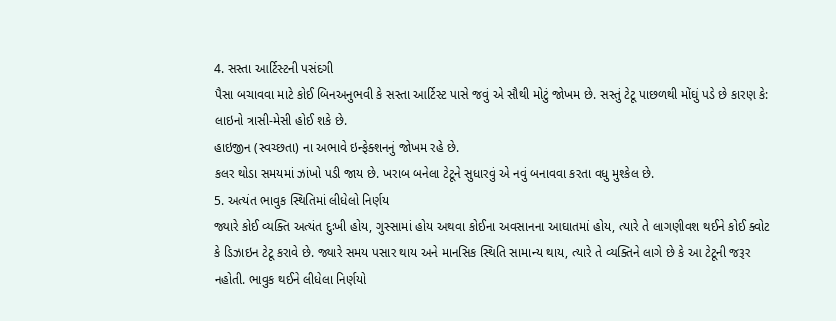4. સસ્તા આર્ટિસ્ટની પસંદગી
પૈસા બચાવવા માટે કોઈ બિનઅનુભવી કે સસ્તા આર્ટિસ્ટ પાસે જવું એ સૌથી મોટું જોખમ છે. સસ્તું ટેટૂ પાછળથી મોંઘું પડે છે કારણ કે:
લાઇનો ત્રાસી-મેસી હોઈ શકે છે.
હાઇજીન (સ્વચ્છતા) ના અભાવે ઇન્ફેક્શનનું જોખમ રહે છે.
કલર થોડા સમયમાં ઝાંખો પડી જાય છે. ખરાબ બનેલા ટેટૂને સુધારવું એ નવું બનાવવા કરતા વધુ મુશ્કેલ છે.
5. અત્યંત ભાવુક સ્થિતિમાં લીધેલો નિર્ણય
જ્યારે કોઈ વ્યક્તિ અત્યંત દુઃખી હોય, ગુસ્સામાં હોય અથવા કોઈના અવસાનના આઘાતમાં હોય, ત્યારે તે લાગણીવશ થઈને કોઈ ક્વોટ કે ડિઝાઇન ટેટૂ કરાવે છે. જ્યારે સમય પસાર થાય અને માનસિક સ્થિતિ સામાન્ય થાય, ત્યારે તે વ્યક્તિને લાગે છે કે આ ટેટૂની જરૂર નહોતી. ભાવુક થઈને લીધેલા નિર્ણયો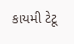કાયમી ટેટૂ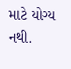માટે યોગ્ય નથી.